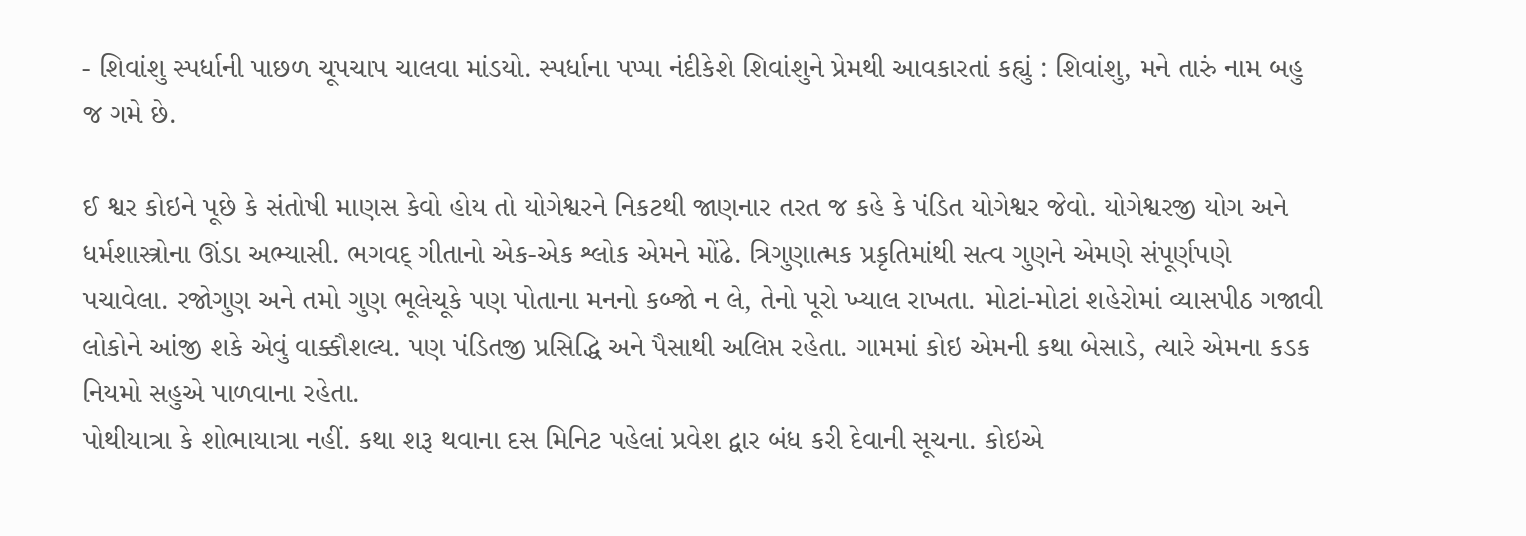- શિવાંશુ સ્પર્ધાની પાછળ ચૂપચાપ ચાલવા માંડયો. સ્પર્ધાના પપ્પા નંદીકેશે શિવાંશુને પ્રેમથી આવકારતાં કહ્યું : શિવાંશુ, મને તારું નામ બહુ જ ગમે છે.

ઈ શ્વર કોઇને પૂછે કે સંતોષી માણસ કેવો હોય તો યોગેશ્વરને નિકટથી જાણનાર તરત જ કહે કે પંડિત યોગેશ્વર જેવો. યોગેશ્વરજી યોગ અને ધર્મશાસ્ત્રોના ઊંડા અભ્યાસી. ભગવદ્ ગીતાનો એક-એક શ્લોક એમને મોંઢે. ત્રિગુણાત્મક પ્રકૃતિમાંથી સત્વ ગુણને એમણે સંપૂર્ણપણે પચાવેલા. રજોગુણ અને તમો ગુણ ભૂલેચૂકે પણ પોતાના મનનો કબ્જો ન લે, તેનો પૂરો ખ્યાલ રાખતા. મોટાં-મોટાં શહેરોમાં વ્યાસપીઠ ગજાવી લોકોને આંજી શકે એવું વાક્કૌશલ્ય. પણ પંડિતજી પ્રસિદ્ધિ અને પૈસાથી અલિપ્ત રહેતા. ગામમાં કોઇ એમની કથા બેસાડે, ત્યારે એમના કડક નિયમો સહુએ પાળવાના રહેતા.
પોથીયાત્રા કે શોભાયાત્રા નહીં. કથા શરૂ થવાના દસ મિનિટ પહેલાં પ્રવેશ દ્વાર બંધ કરી દેવાની સૂચના. કોઇએ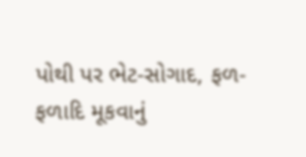પોથી પર ભેટ-સોગાદ, ફળ-ફળાદિ મૂકવાનું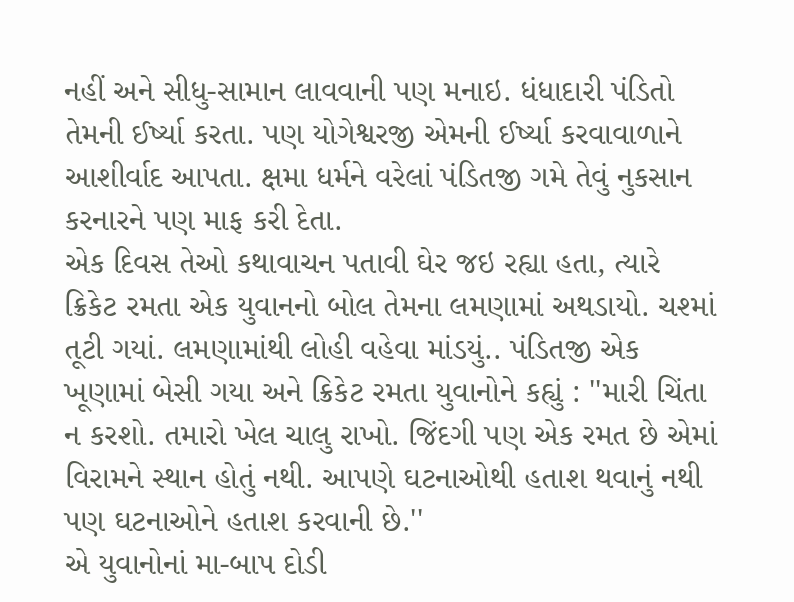નહીં અને સીધુ-સામાન લાવવાની પણ મનાઇ. ધંધાદારી પંડિતો તેમની ઈર્ષ્યા કરતા. પણ યોગેશ્વરજી એમની ઈર્ષ્યા કરવાવાળાને આશીર્વાદ આપતા. ક્ષમા ધર્મને વરેલાં પંડિતજી ગમે તેવું નુકસાન કરનારને પણ માફ કરી દેતા.
એક દિવસ તેઓ કથાવાચન પતાવી ઘેર જઇ રહ્યા હતા, ત્યારે ક્રિકેટ રમતા એક યુવાનનો બોલ તેમના લમણામાં અથડાયો. ચશ્માં તૂટી ગયાં. લમણામાંથી લોહી વહેવા માંડયું.. પંડિતજી એક ખૂણામાં બેસી ગયા અને ક્રિકેટ રમતા યુવાનોને કહ્યું : ''મારી ચિંતા ન કરશો. તમારો ખેલ ચાલુ રાખો. જિંદગી પણ એક રમત છે એમાં વિરામને સ્થાન હોતું નથી. આપણે ઘટનાઓથી હતાશ થવાનું નથી પણ ઘટનાઓને હતાશ કરવાની છે.''
એ યુવાનોનાં મા-બાપ દોડી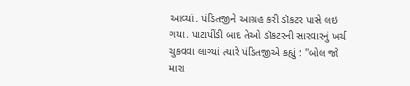આવ્યાં. પંડિતજીને આગ્રહ કરી ડૉકટર પાસે લઇ ગયા. પાટાપીંડી બાદ તેઓ ડૉકટરની સારવારનું ખર્ચ ચુકવવા લાગ્યાં ત્યારે પંડિતજીએ કહ્યું : ''બોલ જો મારા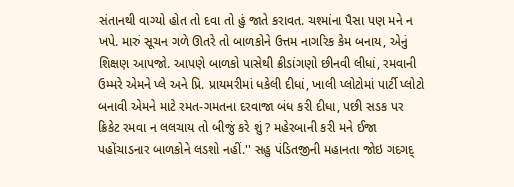સંતાનથી વાગ્યો હોત તો દવા તો હું જાતે કરાવત. ચશ્માંના પૈસા પણ મને ન ખપે. મારું સૂચન ગળે ઊતરે તો બાળકોને ઉત્તમ નાગરિક કેમ બનાય, એનું શિક્ષણ આપજો. આપણે બાળકો પાસેથી ક્રીડાંગણો છીનવી લીધાં, રમવાની ઉમ્મરે એમને પ્લે અને પ્રિ. પ્રાયમરીમાં ધકેલી દીધાં, ખાલી પ્લોટોમાં પાર્ટી પ્લોટો બનાવી એમને માટે રમત-ગમતના દરવાજા બંધ કરી દીધા, પછી સડક પર ક્રિકેટ રમવા ન લલચાય તો બીજું કરે શું ? મહેરબાની કરી મને ઈજા પહોંચાડનાર બાળકોને લડશો નહીં.'' સહુ પંડિતજીની મહાનતા જોઇ ગદગદ્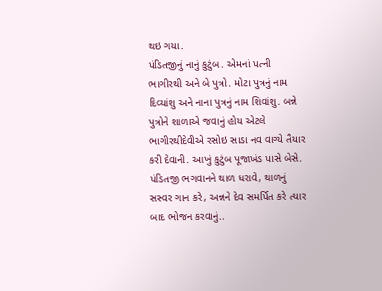થઇ ગયા.
પંડિતજીનું નાનું કુટુંબ. એમનાં પત્ની ભાગીરથી અને બે પુત્રો. મોટા પુત્રનું નામ દિવ્યાંશુ અને નાના પુત્રનું નામ શિવાંશુ. બન્ને પુત્રોને શાળાએ જવાનું હોય એટલે ભાગીરથીદેવીએ રસોઇ સાડા નવ વાગ્યે તૈયાર કરી દેવાની. આખું કુટુંબ પૂજાખંડ પાસે બેસે. પંડિતજી ભગવાનને થાળ ધરાવે, થાળનું સસ્વર ગાન કરે, અન્નને દેવ સમર્પિત કરે ત્યાર બાદ ભોજન કરવાનું..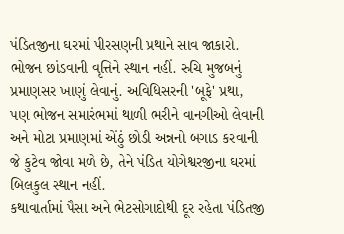પંડિતજીના ઘરમાં પીરસણની પ્રથાને સાવ જાકારો. ભોજન છાંડવાની વૃત્તિને સ્થાન નહીં. રુચિ મુજબનું પ્રમાણસર ખાણું લેવાનું. અવિધિસરની 'બૂફે' પ્રથા, પણ ભોજન સમારંભમાં થાળી ભરીને વાનગીઓ લેવાની અને મોટા પ્રમાણમાં એંઠું છોડી અન્નનો બગાડ કરવાની જે કુટેવ જોવા મળે છે, તેને પંડિત યોગેશ્વરજીના ઘરમાં બિલકુલ સ્થાન નહીં.
કથાવાર્તામાં પૈસા અને ભેટસોગાદોથી દૂર રહેતા પંડિતજી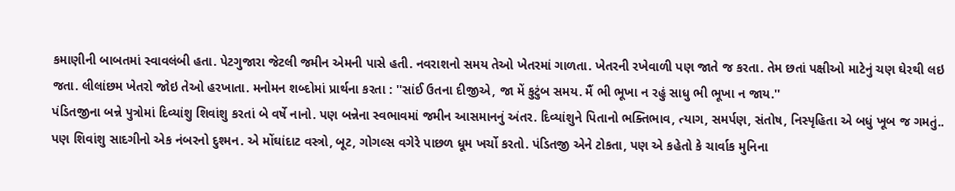કમાણીની બાબતમાં સ્વાવલંબી હતા. પેટગુજારા જેટલી જમીન એમની પાસે હતી. નવરાશનો સમય તેઓ ખેતરમાં ગાળતા. ખેતરની રખેવાળી પણ જાતે જ કરતા. તેમ છતાં પક્ષીઓ માટેનું ચણ ઘેરથી લઇ જતા. લીલાંછમ ખેતરો જોઇ તેઓ હરખાતા. મનોમન શબ્દોમાં પ્રાર્થના કરતા : ''સાંઈ ઉતના દીજીએ, જા મેં કુટુંબ સમય. મૈં ભી ભૂખા ન રહું સાધુ ભી ભૂખા ન જાય.''
પંડિતજીના બન્ને પુત્રોમાં દિવ્યાંશુ શિવાંશુ કરતાં બે વર્ષે નાનો. પણ બન્નેના સ્વભાવમાં જમીન આસમાનનું અંતર. દિવ્યાંશુને પિતાનો ભક્તિભાવ, ત્યાગ, સમર્પણ, સંતોષ, નિસ્પૃહિતા એ બધું ખૂબ જ ગમતું.. પણ શિવાંશુ સાદગીનો એક નંબરનો દુશ્મન. એ મોંઘાંદાટ વસ્ત્રો, બૂટ, ગોગલ્સ વગેરે પાછળ ધૂમ ખર્ચો કરતો. પંડિતજી એને ટોકતા, પણ એ કહેતો કે ચાર્વાક મુનિના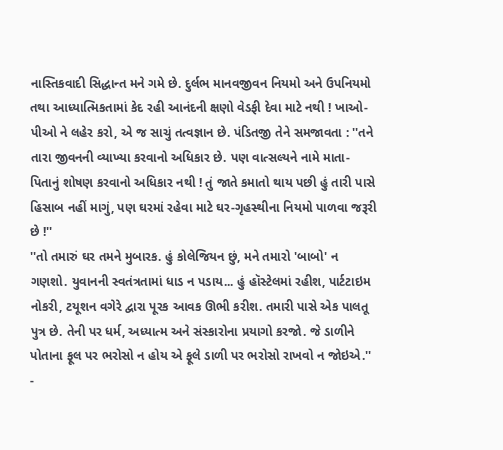નાસ્તિકવાદી સિદ્ધાન્ત મને ગમે છે. દુર્લભ માનવજીવન નિયમો અને ઉપનિયમો તથા આધ્યાત્મિકતામાં કેદ રહી આનંદની ક્ષણો વેડફી દેવા માટે નથી ! ખાઓ-પીઓ ને લહેર કરો, એ જ સાચું તત્વજ્ઞાન છે. પંડિતજી તેને સમજાવતા : ''તને તારા જીવનની વ્યાખ્યા કરવાનો અધિકાર છે. પણ વાત્સલ્યને નામે માતા-પિતાનું શોષણ કરવાનો અધિકાર નથી ! તું જાતે કમાતો થાય પછી હું તારી પાસે હિસાબ નહીં માગું, પણ ઘરમાં રહેવા માટે ઘર-ગૃહસ્થીના નિયમો પાળવા જરૂરી છે !''
''તો તમારું ઘર તમને મુબારક. હું કોલેજિયન છું, મને તમારો 'બાબો' ન ગણશો. યુવાનની સ્વતંત્રતામાં ધાડ ન પડાય... હું હૉસ્ટેલમાં રહીશ, પાર્ટટાઇમ નોકરી, ટયૂશન વગેરે દ્વારા પૂરક આવક ઊભી કરીશ. તમારી પાસે એક પાલતૂ પુત્ર છે. તેની પર ધર્મ, અધ્યાત્મ અને સંસ્કારોના પ્રયાગો કરજો. જે ડાળીને પોતાના ફૂલ પર ભરોસો ન હોય એ ફૂલે ડાળી પર ભરોસો રાખવો ન જોઇએ.'' -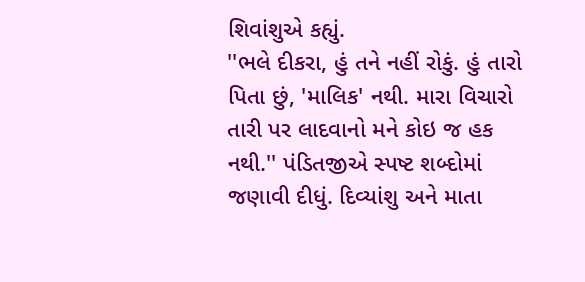શિવાંશુએ કહ્યું.
''ભલે દીકરા, હું તને નહીં રોકું. હું તારો પિતા છું, 'માલિક' નથી. મારા વિચારો તારી પર લાદવાનો મને કોઇ જ હક નથી.'' પંડિતજીએ સ્પષ્ટ શબ્દોમાં જણાવી દીધું. દિવ્યાંશુ અને માતા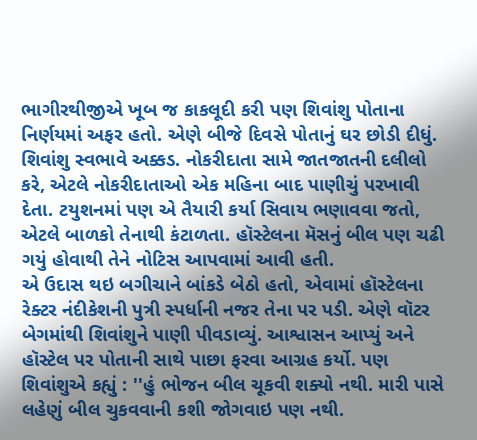ભાગીરથીજીએ ખૂબ જ કાકલૂદી કરી પણ શિવાંશુ પોતાના નિર્ણયમાં અફર હતો. એણે બીજે દિવસે પોતાનું ઘર છોડી દીધું.
શિવાંશુ સ્વભાવે અક્કડ. નોકરીદાતા સામે જાતજાતની દલીલો કરે, એટલે નોકરીદાતાઓ એક મહિના બાદ પાણીચું પરખાવી દેતા. ટયુશનમાં પણ એ તૈયારી કર્યા સિવાય ભણાવવા જતો, એટલે બાળકો તેનાથી કંટાળતા. હૉસ્ટેલના મૅસનું બીલ પણ ચઢી ગયું હોવાથી તેને નોટિસ આપવામાં આવી હતી.
એ ઉદાસ થઇ બગીચાને બાંકડે બેઠો હતો, એવામાં હૉસ્ટેલના રેક્ટર નંદીકેશની પુત્રી સ્પર્ધાની નજર તેના પર પડી. એણે વૉટર બેગમાંથી શિવાંશુને પાણી પીવડાવ્યું. આશ્વાસન આપ્યું અને હૉસ્ટેલ પર પોતાની સાથે પાછા ફરવા આગ્રહ કર્યો. પણ શિવાંશુએ કહ્યું : ''હું ભોજન બીલ ચૂકવી શક્યો નથી. મારી પાસે લહેણું બીલ ચુકવવાની કશી જોગવાઇ પણ નથી.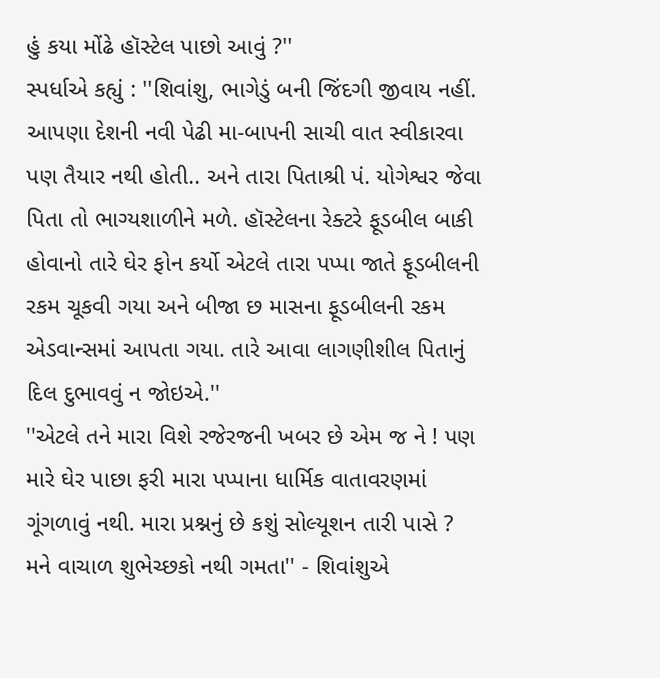હું કયા મોંઢે હૉસ્ટેલ પાછો આવું ?''
સ્પર્ધાએ કહ્યું : ''શિવાંશુ, ભાગેડું બની જિંદગી જીવાય નહીં. આપણા દેશની નવી પેઢી મા-બાપની સાચી વાત સ્વીકારવા પણ તૈયાર નથી હોતી.. અને તારા પિતાશ્રી પં. યોગેશ્વર જેવા પિતા તો ભાગ્યશાળીને મળે. હૉસ્ટેલના રેક્ટરે ફૂડબીલ બાકી હોવાનો તારે ઘેર ફોન કર્યો એટલે તારા પપ્પા જાતે ફૂડબીલની રકમ ચૂકવી ગયા અને બીજા છ માસના ફૂડબીલની રકમ એડવાન્સમાં આપતા ગયા. તારે આવા લાગણીશીલ પિતાનું દિલ દુભાવવું ન જોઇએ.''
''એટલે તને મારા વિશે રજેરજની ખબર છે એમ જ ને ! પણ મારે ઘેર પાછા ફરી મારા પપ્પાના ધાર્મિક વાતાવરણમાં ગૂંગળાવું નથી. મારા પ્રશ્નનું છે કશું સોલ્યૂશન તારી પાસે ? મને વાચાળ શુભેચ્છકો નથી ગમતા'' - શિવાંશુએ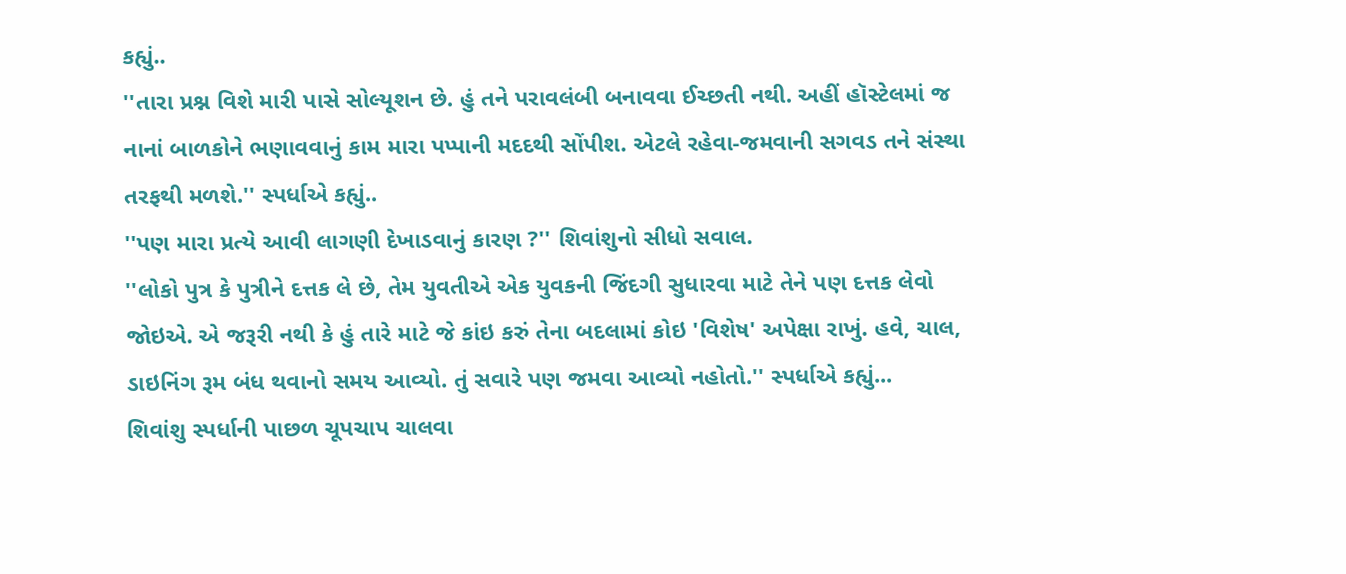કહ્યું..
''તારા પ્રશ્ન વિશે મારી પાસે સોલ્યૂશન છે. હું તને પરાવલંબી બનાવવા ઈચ્છતી નથી. અહીં હૉસ્ટેલમાં જ નાનાં બાળકોને ભણાવવાનું કામ મારા પપ્પાની મદદથી સોંપીશ. એટલે રહેવા-જમવાની સગવડ તને સંસ્થા તરફથી મળશે.'' સ્પર્ધાએ કહ્યું..
''પણ મારા પ્રત્યે આવી લાગણી દેખાડવાનું કારણ ?'' શિવાંશુનો સીધો સવાલ.
''લોકો પુત્ર કે પુત્રીને દત્તક લે છે, તેમ યુવતીએ એક યુવકની જિંદગી સુધારવા માટે તેને પણ દત્તક લેવો જોઇએ. એ જરૂરી નથી કે હું તારે માટે જે કાંઇ કરું તેના બદલામાં કોઇ 'વિશેષ' અપેક્ષા રાખું. હવે, ચાલ, ડાઇનિંગ રૂમ બંધ થવાનો સમય આવ્યો. તું સવારે પણ જમવા આવ્યો નહોતો.'' સ્પર્ધાએ કહ્યું...
શિવાંશુ સ્પર્ધાની પાછળ ચૂપચાપ ચાલવા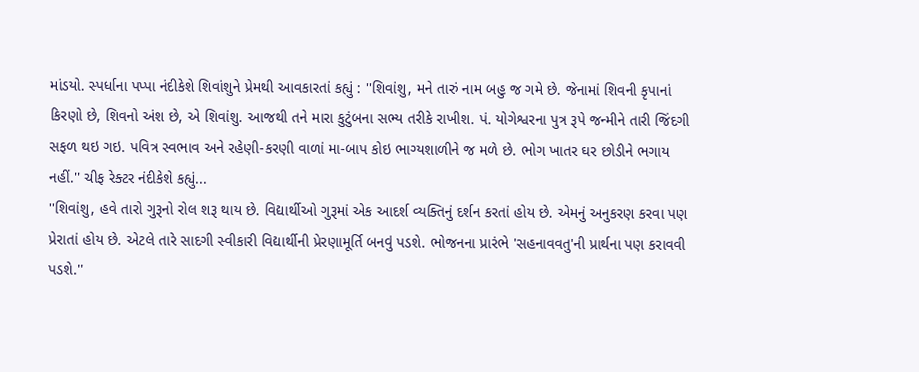માંડયો. સ્પર્ધાના પપ્પા નંદીકેશે શિવાંશુને પ્રેમથી આવકારતાં કહ્યું : ''શિવાંશુ, મને તારું નામ બહુ જ ગમે છે. જેનામાં શિવની કૃપાનાં કિરણો છે, શિવનો અંશ છે, એ શિવાંશુ. આજથી તને મારા કુટુંબના સભ્ય તરીકે રાખીશ. પં. યોગેશ્વરના પુત્ર રૂપે જન્મીને તારી જિંદગી સફળ થઇ ગઇ. પવિત્ર સ્વભાવ અને રહેણી-કરણી વાળાં મા-બાપ કોઇ ભાગ્યશાળીને જ મળે છે. ભોગ ખાતર ઘર છોડીને ભગાય નહીં.'' ચીફ રેક્ટર નંદીકેશે કહ્યું...
''શિવાંશુ, હવે તારો ગુરૂનો રોલ શરૂ થાય છે. વિદ્યાર્થીઓ ગુરૂમાં એક આદર્શ વ્યક્તિનું દર્શન કરતાં હોય છે. એમનું અનુકરણ કરવા પણ પ્રેરાતાં હોય છે. એટલે તારે સાદગી સ્વીકારી વિદ્યાર્થીની પ્રેરણામૂર્તિ બનવું પડશે. ભોજનના પ્રારંભે 'સહનાવવતુ'ની પ્રાર્થના પણ કરાવવી પડશે.''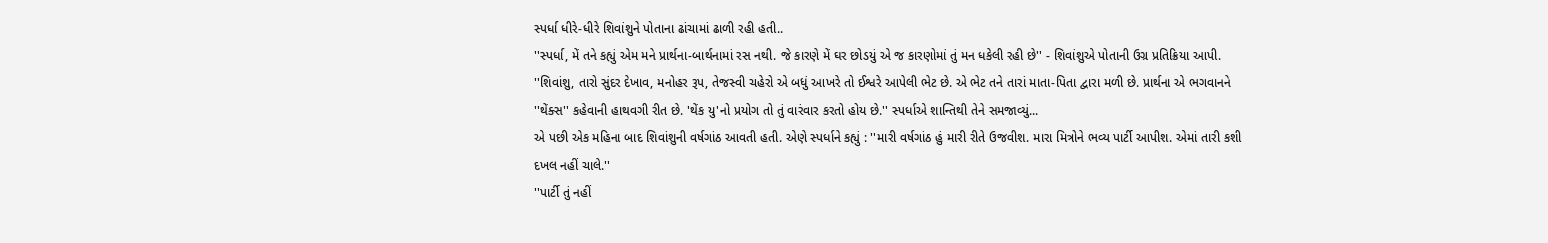સ્પર્ધા ધીરે-ધીરે શિવાંશુને પોતાના ઢાંચામાં ઢાળી રહી હતી..
''સ્પર્ધા, મેં તને કહ્યું એમ મને પ્રાર્થના-બાર્થનામાં રસ નથી. જે કારણે મેં ઘર છોડયું એ જ કારણોમાં તું મન ધકેલી રહી છે'' - શિવાંશુએ પોતાની ઉગ્ર પ્રતિક્રિયા આપી.
''શિવાંશુ, તારો સુંદર દેખાવ, મનોહર રૂપ, તેજસ્વી ચહેરો એ બધું આખરે તો ઈશ્વરે આપેલી ભેટ છે. એ ભેટ તને તારાં માતા-પિતા દ્વારા મળી છે. પ્રાર્થના એ ભગવાનને ''થેંક્સ'' કહેવાની હાથવગી રીત છે. 'થેંક યુ'નો પ્રયોગ તો તું વારંવાર કરતો હોય છે.'' સ્પર્ધાએ શાન્તિથી તેને સમજાવ્યું...
એ પછી એક મહિના બાદ શિવાંશુની વર્ષગાંઠ આવતી હતી. એણે સ્પર્ધાને કહ્યું : ''મારી વર્ષગાંઠ હું મારી રીતે ઉજવીશ. મારા મિત્રોને ભવ્ય પાર્ટી આપીશ. એમાં તારી કશી દખલ નહીં ચાલે.''
''પાર્ટી તું નહીં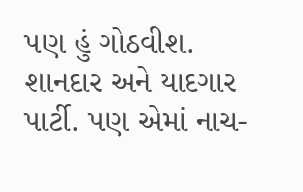પણ હું ગોઠવીશ. શાનદાર અને યાદગાર પાર્ટી. પણ એમાં નાચ-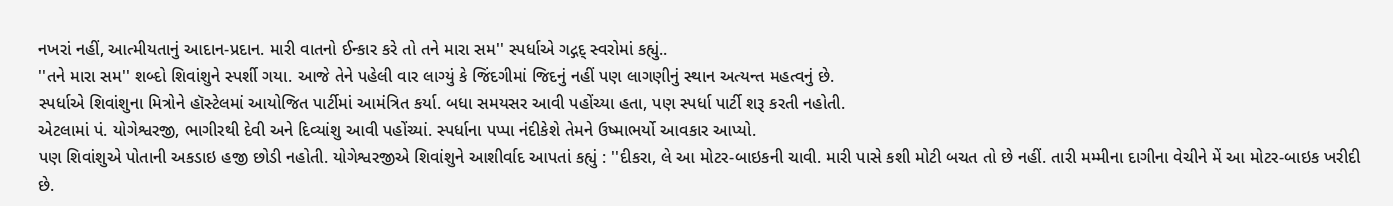નખરાં નહીં, આત્મીયતાનું આદાન-પ્રદાન. મારી વાતનો ઈન્કાર કરે તો તને મારા સમ'' સ્પર્ધાએ ગદ્ગદ્ સ્વરોમાં કહ્યું..
''તને મારા સમ'' શબ્દો શિવાંશુને સ્પર્શી ગયા. આજે તેને પહેલી વાર લાગ્યું કે જિંદગીમાં જિદનું નહીં પણ લાગણીનું સ્થાન અત્યન્ત મહત્વનું છે.
સ્પર્ધાએ શિવાંશુના મિત્રોને હૉસ્ટેલમાં આયોજિત પાર્ટીમાં આમંત્રિત કર્યા. બધા સમયસર આવી પહોંચ્યા હતા, પણ સ્પર્ધા પાર્ટી શરૂ કરતી નહોતી.
એટલામાં પં. યોગેશ્વરજી, ભાગીરથી દેવી અને દિવ્યાંશુ આવી પહોંચ્યાં. સ્પર્ધાના પપ્પા નંદીકેશે તેમને ઉષ્માભર્યો આવકાર આપ્યો.
પણ શિવાંશુએ પોતાની અકડાઇ હજી છોડી નહોતી. યોગેશ્વરજીએ શિવાંશુને આશીર્વાદ આપતાં કહ્યું : ''દીકરા, લે આ મોટર-બાઇકની ચાવી. મારી પાસે કશી મોટી બચત તો છે નહીં. તારી મમ્મીના દાગીના વેચીને મેં આ મોટર-બાઇક ખરીદી છે.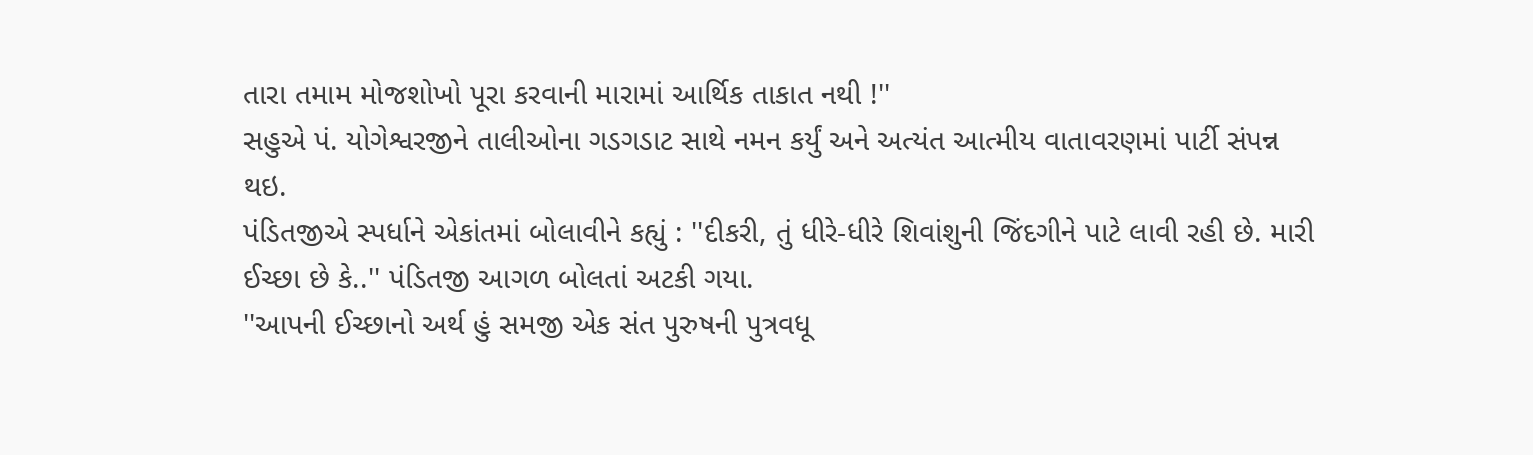તારા તમામ મોજશોખો પૂરા કરવાની મારામાં આર્થિક તાકાત નથી !''
સહુએ પં. યોગેશ્વરજીને તાલીઓના ગડગડાટ સાથે નમન કર્યું અને અત્યંત આત્મીય વાતાવરણમાં પાર્ટી સંપન્ન થઇ.
પંડિતજીએ સ્પર્ધાને એકાંતમાં બોલાવીને કહ્યું : ''દીકરી, તું ધીરે-ધીરે શિવાંશુની જિંદગીને પાટે લાવી રહી છે. મારી ઈચ્છા છે કે..'' પંડિતજી આગળ બોલતાં અટકી ગયા.
''આપની ઈચ્છાનો અર્થ હું સમજી એક સંત પુરુષની પુત્રવધૂ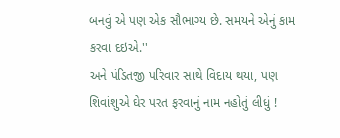બનવું એ પણ એક સૌભાગ્ય છે. સમયને એનું કામ કરવા દઇએ.''
અને પંડિતજી પરિવાર સાથે વિદાય થયા, પણ શિવાંશુએ ઘેર પરત ફરવાનું નામ નહોતું લીધું !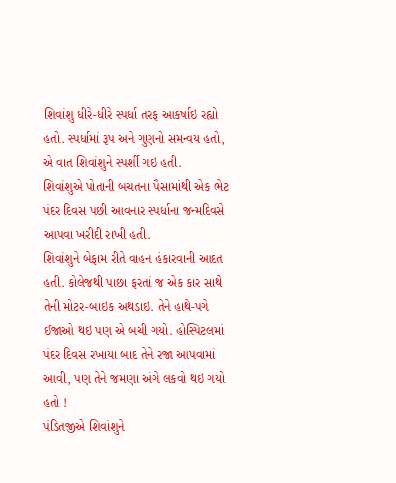શિવાંશુ ધીરે-ધીરે સ્પર્ધા તરફ આકર્ષાઇ રહ્યો હતો. સ્પર્ધામાં રૂપ અને ગુણનો સમન્વય હતો, એ વાત શિવાંશુને સ્પર્શી ગઇ હતી.
શિવાંશુએ પોતાની બચતના પૈસામાંથી એક ભેટ પંદર દિવસ પછી આવનાર સ્પર્ધાના જન્મદિવસે આપવા ખરીદી રાખી હતી.
શિવાંશુને બેફામ રીતે વાહન હંકારવાની આદત હતી. કોલેજથી પાછા ફરતાં જ એક કાર સાથે તેની મોટર-બાઇક અથડાઇ. તેને હાથે-પગે ઈજાઓ થઇ પણ એ બચી ગયો. હોસ્પિટલમાં પંદર દિવસ રખાયા બાદ તેને રજા આપવામાં આવી, પણ તેને જમણા અંગે લકવો થઇ ગયો હતો !
પંડિતજીએ શિવાંશુને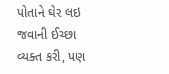પોતાને ઘેર લઇ જવાની ઈચ્છા વ્યક્ત કરી, પણ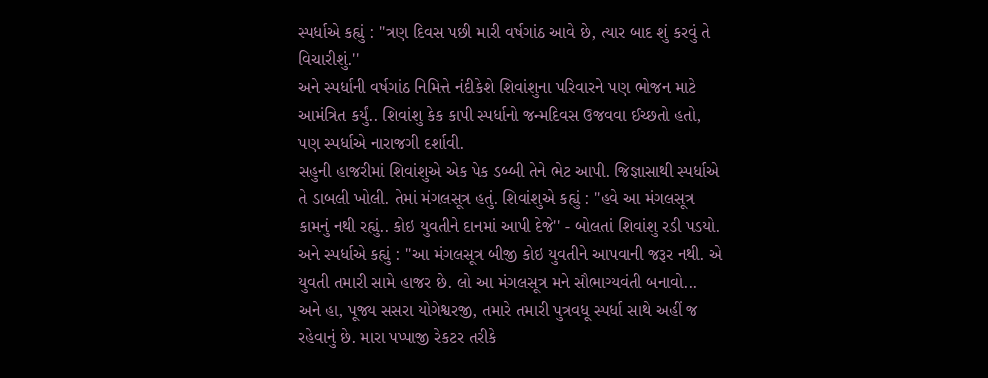સ્પર્ધાએ કહ્યું : ''ત્રણ દિવસ પછી મારી વર્ષગાંઠ આવે છે, ત્યાર બાદ શું કરવું તે વિચારીશું.''
અને સ્પર્ધાની વર્ષગાંઠ નિમિત્તે નંદીકેશે શિવાંશુના પરિવારને પણ ભોજન માટે આમંત્રિત કર્યું.. શિવાંશુ કેક કાપી સ્પર્ધાનો જન્મદિવસ ઉજવવા ઈચ્છતો હતો, પણ સ્પર્ધાએ નારાજગી દર્શાવી.
સહુની હાજરીમાં શિવાંશુએ એક પેક ડબ્બી તેને ભેટ આપી. જિજ્ઞાસાથી સ્પર્ધાએ તે ડાબલી ખોલી. તેમાં મંગલસૂત્ર હતું. શિવાંશુએ કહ્યું : ''હવે આ મંગલસૂત્ર કામનું નથી રહ્યું.. કોઇ યુવતીને દાનમાં આપી દેજે'' - બોલતાં શિવાંશુ રડી પડયો.
અને સ્પર્ધાએ કહ્યું : ''આ મંગલસૂત્ર બીજી કોઇ યુવતીને આપવાની જરૂર નથી. એ યુવતી તમારી સામે હાજર છે. લો આ મંગલસૂત્ર મને સૌભાગ્યવંતી બનાવો... અને હા, પૂજ્ય સસરા યોગેશ્વરજી, તમારે તમારી પુત્રવધૂ સ્પર્ધા સાથે અહીં જ રહેવાનું છે. મારા પપ્પાજી રેકટર તરીકે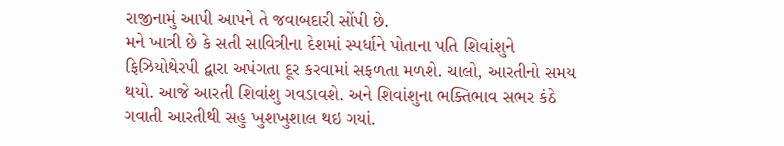રાજીનામું આપી આપને તે જવાબદારી સોંપી છે.
મને ખાત્રી છે કે સતી સાવિત્રીના દેશમાં સ્પર્ધાને પોતાના પતિ શિવાંશુને ફિઝિયોથેરપી દ્વારા અપંગતા દૂર કરવામાં સફળતા મળશે. ચાલો, આરતીનો સમય થયો. આજે આરતી શિવાંશુ ગવડાવશે. અને શિવાંશુના ભક્તિભાવ સભર કંઠે ગવાતી આરતીથી સહુ ખુશખુશાલ થઇ ગયાં.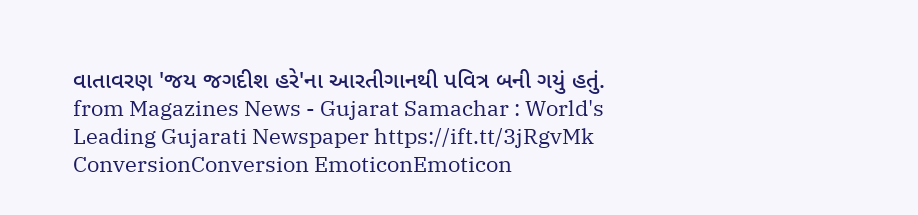વાતાવરણ 'જય જગદીશ હરે'ના આરતીગાનથી પવિત્ર બની ગયું હતું.
from Magazines News - Gujarat Samachar : World's Leading Gujarati Newspaper https://ift.tt/3jRgvMk
ConversionConversion EmoticonEmoticon